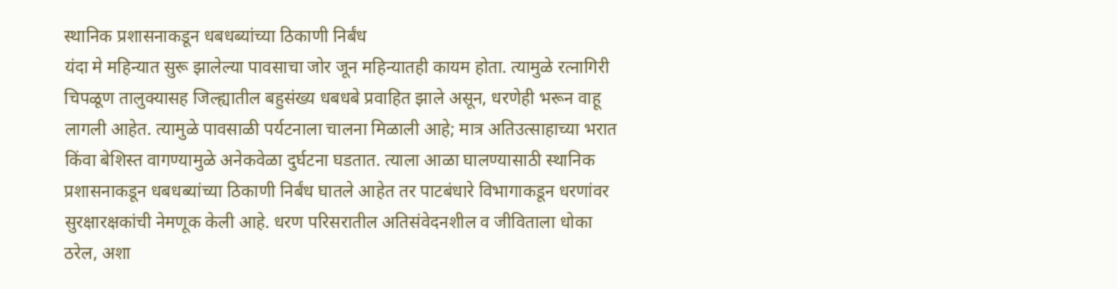स्थानिक प्रशासनाकडून धबधब्यांच्या ठिकाणी निर्बंध
यंदा मे महिन्यात सुरू झालेल्या पावसाचा जोर जून महिन्यातही कायम होता. त्यामुळे रत्नागिरी चिपळूण तालुक्यासह जिल्ह्यातील बहुसंख्य धबधबे प्रवाहित झाले असून, धरणेही भरून वाहू लागली आहेत. त्यामुळे पावसाळी पर्यटनाला चालना मिळाली आहे; मात्र अतिउत्साहाच्या भरात किंवा बेशिस्त वागण्यामुळे अनेकवेळा दुर्घटना घडतात. त्याला आळा घालण्यासाठी स्थानिक प्रशासनाकडून धबधब्यांच्या ठिकाणी निर्बंध घातले आहेत तर पाटबंधारे विभागाकडून धरणांवर सुरक्षारक्षकांची नेमणूक केली आहे. धरण परिसरातील अतिसंवेदनशील व जीविताला धोका ठरेल, अशा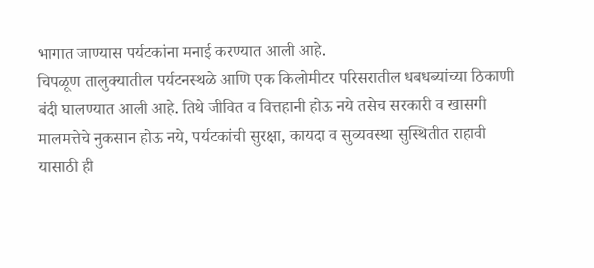भागात जाण्यास पर्यटकांना मनाई करण्यात आली आहे.
चिपळूण तालुक्यातील पर्यटनस्थळे आणि एक किलोमीटर परिसरातील धबधब्यांच्या ठिकाणी बंदी घालण्यात आली आहे. तिथे जीवित व वित्तहानी होऊ नये तसेच सरकारी व खासगी मालमत्तेचे नुकसान होऊ नये, पर्यटकांची सुरक्षा, कायदा व सुव्यवस्था सुस्थितीत राहावी यासाठी ही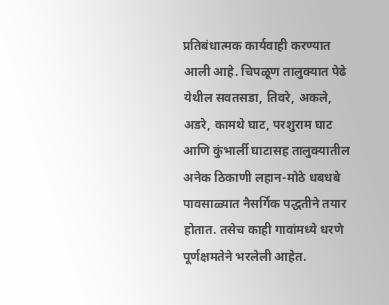प्रतिबंधात्मक कार्यवाही करण्यात आली आहे. चिपळूण तालुक्यात पेढे येथील सवतसडा, तिवरे, अकले, अडरे, कामथे घाट, परशुराम घाट आणि कुंभार्ली घाटासह तालुक्यातील अनेक ठिकाणी लहान-मोठे धबधबे पावसाळ्यात नैसर्गिक पद्धतीने तयार होतात. तसेच काही गावांमध्ये धरणे पूर्णक्षमतेने भरलेली आहेत.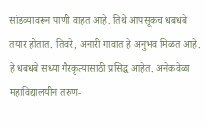सांडव्यावरून पाणी वाहत आहे. तिथे आपसूकच धबधबे तयार होतात. तिवरे, अनारी गावात हे अनुभव मिळत आहे. हे धबधबे सध्या गैरकृत्यासाठी प्रसिद्ध आहेत. अनेकवेळा महाविद्यालयीन तरुण-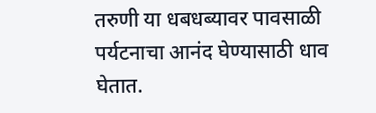तरुणी या धबधब्यावर पावसाळी पर्यटनाचा आनंद घेण्यासाठी धाव घेतात.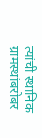त्यांची स्थानिक ग्रामस्थांबरोबर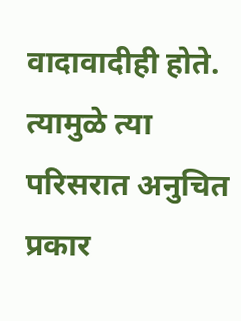वादावादीही होते. त्यामुळे त्या परिसरात अनुचित प्रकार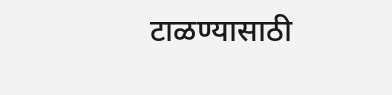टाळण्यासाठी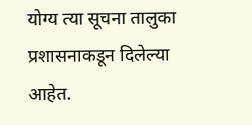योग्य त्या सूचना तालुका प्रशासनाकडून दिलेल्या आहेत.